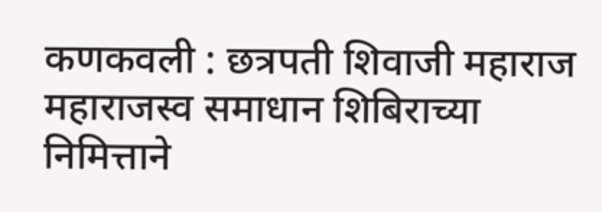कणकवली : छत्रपती शिवाजी महाराज महाराजस्व समाधान शिबिराच्या निमित्ताने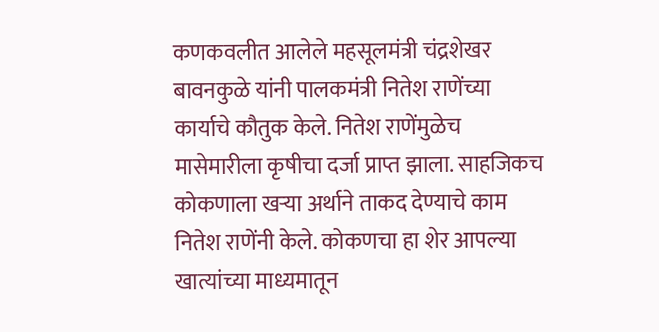कणकवलीत आलेले महसूलमंत्री चंद्रशेखर बावनकुळे यांनी पालकमंत्री नितेश राणेंच्या कार्याचे कौतुक केले. नितेश राणेंमुळेच मासेमारीला कृषीचा दर्जा प्राप्त झाला. साहजिकच कोकणाला खऱ्या अर्थाने ताकद देण्याचे काम नितेश राणेंनी केले. कोकणचा हा शेर आपल्या खात्यांच्या माध्यमातून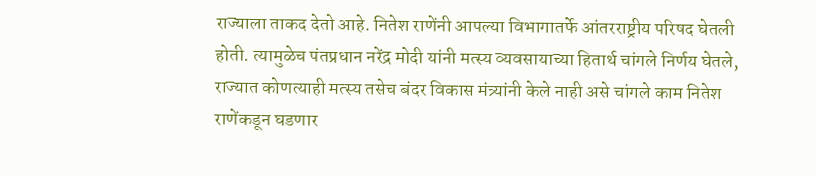राज्याला ताकद देतो आहे. नितेश राणेंनी आपल्या विभागातर्फे आंतरराष्ट्रीय परिषद घेतली होती. त्यामुळेच पंतप्रधान नरेंद्र मोदी यांनी मत्स्य व्यवसायाच्या हितार्थ चांगले निर्णय घेतले, राज्यात कोणत्याही मत्स्य तसेच बंदर विकास मंत्र्यांनी केले नाही असे चांगले काम नितेश राणेंकडून घडणार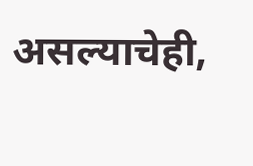असल्याचेही,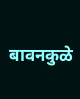बावनकुळे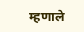म्हणाले